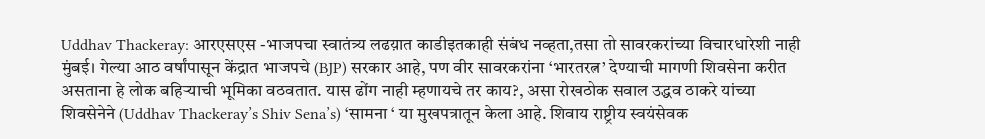Uddhav Thackeray: आरएसएस -भाजपचा स्वातंत्र्य लढय़ात काडीइतकाही संबंध नव्हता,तसा तो सावरकरांच्या विचारधारेशी नाही
मुंबई। गेल्या आठ वर्षांपासून केंद्रात भाजपचे (BJP) सरकार आहे, पण वीर सावरकरांना ‘भारतरत्न’ देण्याची मागणी शिवसेना करीत असताना हे लोक बहिऱ्याची भूमिका वठवतात. यास ढोंग नाही म्हणायचे तर काय?, असा रोखठोक सवाल उद्धव ठाकरे यांच्या शिवसेनेने (Uddhav Thackeray’s Shiv Sena’s) ‘सामना ‘ या मुखपत्रातून केला आहे. शिवाय राष्ट्रीय स्वयंसेवक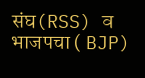संघ(RSS) व भाजपचा ( BJP)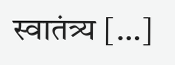स्वातंत्र्य […]